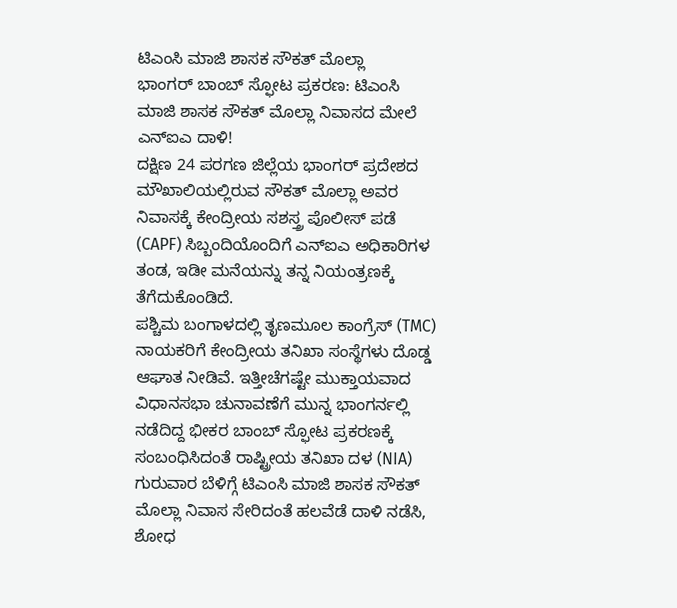ಟಿಎಂಸಿ ಮಾಜಿ ಶಾಸಕ ಸೌಕತ್ ಮೊಲ್ಲಾ
ಭಾಂಗರ್ ಬಾಂಬ್ ಸ್ಫೋಟ ಪ್ರಕರಣ: ಟಿಎಂಸಿ ಮಾಜಿ ಶಾಸಕ ಸೌಕತ್ ಮೊಲ್ಲಾ ನಿವಾಸದ ಮೇಲೆ ಎನ್ಐಎ ದಾಳಿ!
ದಕ್ಷಿಣ 24 ಪರಗಣ ಜಿಲ್ಲೆಯ ಭಾಂಗರ್ ಪ್ರದೇಶದ ಮೌಖಾಲಿಯಲ್ಲಿರುವ ಸೌಕತ್ ಮೊಲ್ಲಾ ಅವರ ನಿವಾಸಕ್ಕೆ ಕೇಂದ್ರೀಯ ಸಶಸ್ತ್ರ ಪೊಲೀಸ್ ಪಡೆ (CAPF) ಸಿಬ್ಬಂದಿಯೊಂದಿಗೆ ಎನ್ಐಎ ಅಧಿಕಾರಿಗಳ ತಂಡ, ಇಡೀ ಮನೆಯನ್ನು ತನ್ನ ನಿಯಂತ್ರಣಕ್ಕೆ ತೆಗೆದುಕೊಂಡಿದೆ.
ಪಶ್ಚಿಮ ಬಂಗಾಳದಲ್ಲಿ ತೃಣಮೂಲ ಕಾಂಗ್ರೆಸ್ (TMC) ನಾಯಕರಿಗೆ ಕೇಂದ್ರೀಯ ತನಿಖಾ ಸಂಸ್ಥೆಗಳು ದೊಡ್ಡ ಆಘಾತ ನೀಡಿವೆ. ಇತ್ತೀಚೆಗಷ್ಟೇ ಮುಕ್ತಾಯವಾದ ವಿಧಾನಸಭಾ ಚುನಾವಣೆಗೆ ಮುನ್ನ ಭಾಂಗರ್ನಲ್ಲಿ ನಡೆದಿದ್ದ ಭೀಕರ ಬಾಂಬ್ ಸ್ಫೋಟ ಪ್ರಕರಣಕ್ಕೆ ಸಂಬಂಧಿಸಿದಂತೆ ರಾಷ್ಟ್ರೀಯ ತನಿಖಾ ದಳ (NIA) ಗುರುವಾರ ಬೆಳಿಗ್ಗೆ ಟಿಎಂಸಿ ಮಾಜಿ ಶಾಸಕ ಸೌಕತ್ ಮೊಲ್ಲಾ ನಿವಾಸ ಸೇರಿದಂತೆ ಹಲವೆಡೆ ದಾಳಿ ನಡೆಸಿ, ಶೋಧ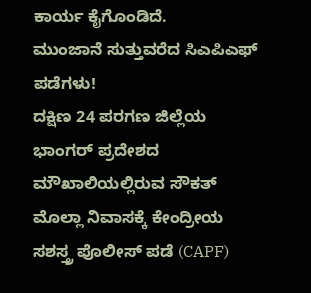ಕಾರ್ಯ ಕೈಗೊಂಡಿದೆ.
ಮುಂಜಾನೆ ಸುತ್ತುವರೆದ ಸಿಎಪಿಎಫ್ ಪಡೆಗಳು!
ದಕ್ಷಿಣ 24 ಪರಗಣ ಜಿಲ್ಲೆಯ ಭಾಂಗರ್ ಪ್ರದೇಶದ ಮೌಖಾಲಿಯಲ್ಲಿರುವ ಸೌಕತ್ ಮೊಲ್ಲಾ ನಿವಾಸಕ್ಕೆ ಕೇಂದ್ರೀಯ ಸಶಸ್ತ್ರ ಪೊಲೀಸ್ ಪಡೆ (CAPF)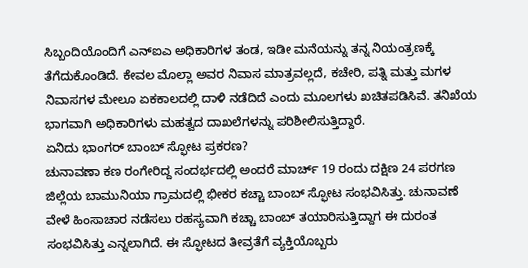ಸಿಬ್ಬಂದಿಯೊಂದಿಗೆ ಎನ್ಐಎ ಅಧಿಕಾರಿಗಳ ತಂಡ, ಇಡೀ ಮನೆಯನ್ನು ತನ್ನ ನಿಯಂತ್ರಣಕ್ಕೆ ತೆಗೆದುಕೊಂಡಿದೆ. ಕೇವಲ ಮೊಲ್ಲಾ ಅವರ ನಿವಾಸ ಮಾತ್ರವಲ್ಲದೆ, ಕಚೇರಿ, ಪತ್ನಿ ಮತ್ತು ಮಗಳ ನಿವಾಸಗಳ ಮೇಲೂ ಏಕಕಾಲದಲ್ಲಿ ದಾಳಿ ನಡೆದಿದೆ ಎಂದು ಮೂಲಗಳು ಖಚಿತಪಡಿಸಿವೆ. ತನಿಖೆಯ ಭಾಗವಾಗಿ ಅಧಿಕಾರಿಗಳು ಮಹತ್ವದ ದಾಖಲೆಗಳನ್ನು ಪರಿಶೀಲಿಸುತ್ತಿದ್ದಾರೆ.
ಏನಿದು ಭಾಂಗರ್ ಬಾಂಬ್ ಸ್ಫೋಟ ಪ್ರಕರಣ?
ಚುನಾವಣಾ ಕಣ ರಂಗೇರಿದ್ದ ಸಂದರ್ಭದಲ್ಲಿ ಅಂದರೆ ಮಾರ್ಚ್ 19 ರಂದು ದಕ್ಷಿಣ 24 ಪರಗಣ ಜಿಲ್ಲೆಯ ಬಾಮುನಿಯಾ ಗ್ರಾಮದಲ್ಲಿ ಭೀಕರ ಕಚ್ಚಾ ಬಾಂಬ್ ಸ್ಫೋಟ ಸಂಭವಿಸಿತ್ತು. ಚುನಾವಣೆ ವೇಳೆ ಹಿಂಸಾಚಾರ ನಡೆಸಲು ರಹಸ್ಯವಾಗಿ ಕಚ್ಚಾ ಬಾಂಬ್ ತಯಾರಿಸುತ್ತಿದ್ದಾಗ ಈ ದುರಂತ ಸಂಭವಿಸಿತ್ತು ಎನ್ನಲಾಗಿದೆ. ಈ ಸ್ಫೋಟದ ತೀವ್ರತೆಗೆ ವ್ಯಕ್ತಿಯೊಬ್ಬರು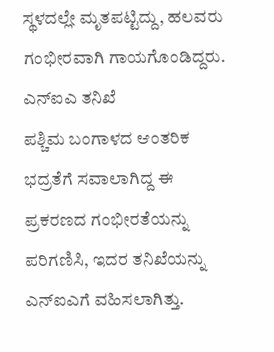ಸ್ಥಳದಲ್ಲೇ ಮೃತಪಟ್ಟಿದ್ದು, ಹಲವರು ಗಂಭೀರವಾಗಿ ಗಾಯಗೊಂಡಿದ್ದರು.
ಎನ್ಐಎ ತನಿಖೆ
ಪಶ್ಚಿಮ ಬಂಗಾಳದ ಆಂತರಿಕ ಭದ್ರತೆಗೆ ಸವಾಲಾಗಿದ್ದ ಈ ಪ್ರಕರಣದ ಗಂಭೀರತೆಯನ್ನು ಪರಿಗಣಿಸಿ, ಇದರ ತನಿಖೆಯನ್ನು ಎನ್ಐಎಗೆ ವಹಿಸಲಾಗಿತ್ತು.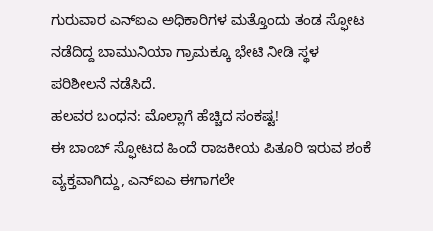ಗುರುವಾರ ಎನ್ಐಎ ಅಧಿಕಾರಿಗಳ ಮತ್ತೊಂದು ತಂಡ ಸ್ಫೋಟ ನಡೆದಿದ್ದ ಬಾಮುನಿಯಾ ಗ್ರಾಮಕ್ಕೂ ಭೇಟಿ ನೀಡಿ ಸ್ಥಳ ಪರಿಶೀಲನೆ ನಡೆಸಿದೆ.
ಹಲವರ ಬಂಧನ: ಮೊಲ್ಲಾಗೆ ಹೆಚ್ಚಿದ ಸಂಕಷ್ಟ!
ಈ ಬಾಂಬ್ ಸ್ಫೋಟದ ಹಿಂದೆ ರಾಜಕೀಯ ಪಿತೂರಿ ಇರುವ ಶಂಕೆ ವ್ಯಕ್ತವಾಗಿದ್ದು, ಎನ್ಐಎ ಈಗಾಗಲೇ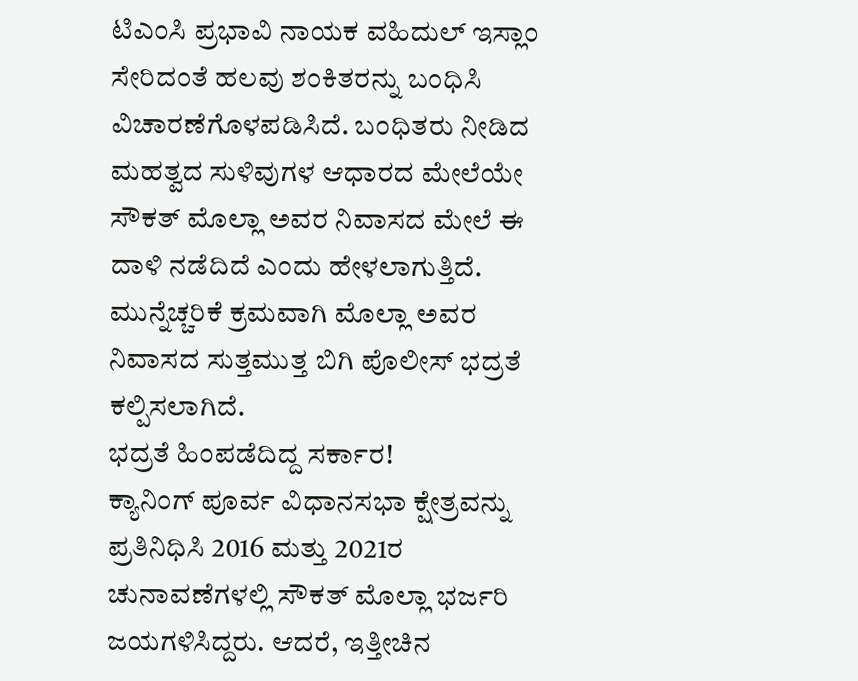ಟಿಎಂಸಿ ಪ್ರಭಾವಿ ನಾಯಕ ವಹಿದುಲ್ ಇಸ್ಲಾಂ ಸೇರಿದಂತೆ ಹಲವು ಶಂಕಿತರನ್ನು ಬಂಧಿಸಿ ವಿಚಾರಣೆಗೊಳಪಡಿಸಿದೆ. ಬಂಧಿತರು ನೀಡಿದ ಮಹತ್ವದ ಸುಳಿವುಗಳ ಆಧಾರದ ಮೇಲೆಯೇ ಸೌಕತ್ ಮೊಲ್ಲಾ ಅವರ ನಿವಾಸದ ಮೇಲೆ ಈ ದಾಳಿ ನಡೆದಿದೆ ಎಂದು ಹೇಳಲಾಗುತ್ತಿದೆ. ಮುನ್ನೆಚ್ಚರಿಕೆ ಕ್ರಮವಾಗಿ ಮೊಲ್ಲಾ ಅವರ ನಿವಾಸದ ಸುತ್ತಮುತ್ತ ಬಿಗಿ ಪೊಲೀಸ್ ಭದ್ರತೆ ಕಲ್ಪಿಸಲಾಗಿದೆ.
ಭದ್ರತೆ ಹಿಂಪಡೆದಿದ್ದ ಸರ್ಕಾರ!
ಕ್ಯಾನಿಂಗ್ ಪೂರ್ವ ವಿಧಾನಸಭಾ ಕ್ಷೇತ್ರವನ್ನು ಪ್ರತಿನಿಧಿಸಿ 2016 ಮತ್ತು 2021ರ ಚುನಾವಣೆಗಳಲ್ಲಿ ಸೌಕತ್ ಮೊಲ್ಲಾ ಭರ್ಜರಿ ಜಯಗಳಿಸಿದ್ದರು. ಆದರೆ, ಇತ್ತೀಚಿನ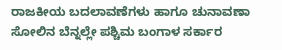ರಾಜಕೀಯ ಬದಲಾವಣೆಗಳು ಹಾಗೂ ಚುನಾವಣಾ ಸೋಲಿನ ಬೆನ್ನಲ್ಲೇ ಪಶ್ಚಿಮ ಬಂಗಾಳ ಸರ್ಕಾರ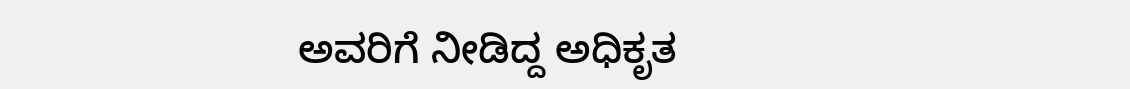ಅವರಿಗೆ ನೀಡಿದ್ದ ಅಧಿಕೃತ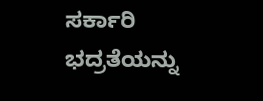ಸರ್ಕಾರಿ ಭದ್ರತೆಯನ್ನು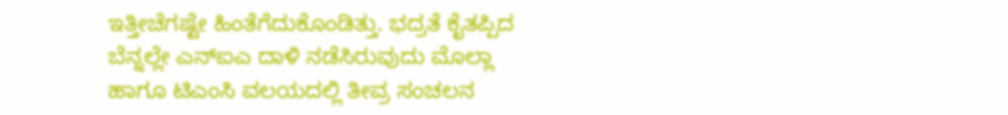ಇತ್ತೀಚೆಗಷ್ಟೇ ಹಿಂತೆಗೆದುಕೊಂಡಿತ್ತು. ಭದ್ರತೆ ಕೈತಪ್ಪಿದ ಬೆನ್ನಲ್ಲೇ ಎನ್ಐಎ ದಾಳಿ ನಡೆಸಿರುವುದು ಮೊಲ್ಲಾ ಹಾಗೂ ಟಿಎಂಸಿ ವಲಯದಲ್ಲಿ ತೀವ್ರ ಸಂಚಲನ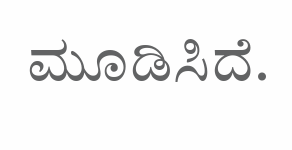ಮೂಡಿಸಿದೆ.